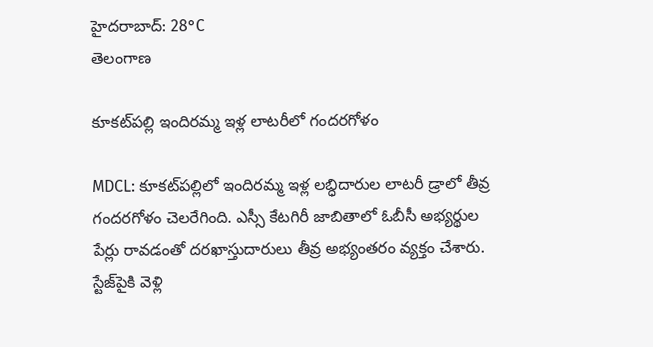హైదరాబాద్: 28°C
తెలంగాణ

కూకట్‌పల్లి ఇందిరమ్మ ఇళ్ల లాటరీలో గందరగోళం

MDCL: కూకట్‌పల్లిలో ఇందిరమ్మ ఇళ్ల లబ్ధిదారుల లాటరీ డ్రాలో తీవ్ర గందరగోళం చెలరేగింది. ఎస్సీ కేటగిరీ జాబితాలో ఓబీసీ అభ్యర్థుల పేర్లు రావడంతో దరఖాస్తుదారులు తీవ్ర అభ్యంతరం వ్యక్తం చేశారు. స్టేజ్‌పైకి వెళ్లి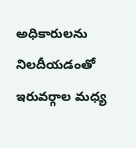అధికారులను నిలదీయడంతో ఇరువర్గాల మధ్య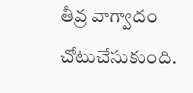తీవ్ర వాగ్వాదం చోటుచేసుకుంది.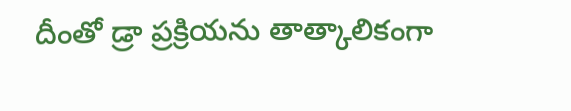దీంతో డ్రా ప్రక్రియను తాత్కాలికంగా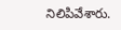నిలిపివేశారు.